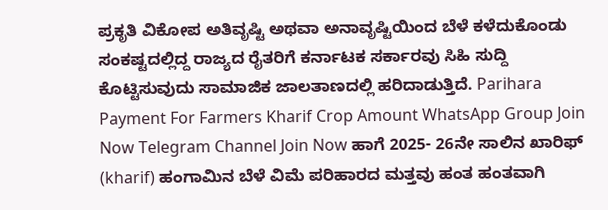ಪ್ರಕೃತಿ ವಿಕೋಪ ಅತಿವೃಷ್ಟಿ ಅಥವಾ ಅನಾವೃಷ್ಟಿಯಿಂದ ಬೆಳೆ ಕಳೆದುಕೊಂಡು ಸಂಕಷ್ಟದಲ್ಲಿದ್ದ ರಾಜ್ಯದ ರೈತರಿಗೆ ಕರ್ನಾಟಕ ಸರ್ಕಾರವು ಸಿಹಿ ಸುದ್ದಿ ಕೊಟ್ಟಿಸುವುದು ಸಾಮಾಜಿಕ ಜಾಲತಾಣದಲ್ಲಿ ಹರಿದಾಡುತ್ತಿದೆ. Parihara Payment For Farmers Kharif Crop Amount WhatsApp Group Join Now Telegram Channel Join Now ಹಾಗೆ 2025- 26ನೇ ಸಾಲಿನ ಖಾರಿಫ್ (kharif) ಹಂಗಾಮಿನ ಬೆಳೆ ವಿಮೆ ಪರಿಹಾರದ ಮತ್ತವು ಹಂತ ಹಂತವಾಗಿ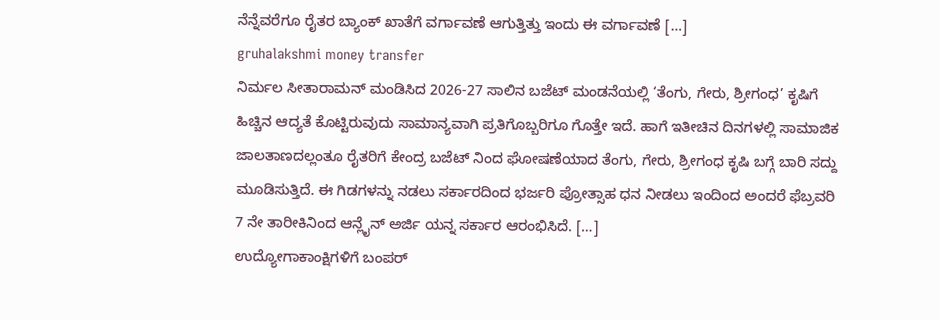ನೆನ್ನೆವರೆಗೂ ರೈತರ ಬ್ಯಾಂಕ್ ಖಾತೆಗೆ ವರ್ಗಾವಣೆ ಆಗುತ್ತಿತ್ತು ಇಂದು ಈ ವರ್ಗಾವಣೆ […]
gruhalakshmi money transfer
ನಿರ್ಮಲ ಸೀತಾರಾಮನ್ ಮಂಡಿಸಿದ 2026-27 ಸಾಲಿನ ಬಜೆಟ್ ಮಂಡನೆಯಲ್ಲಿ ‘ತೆಂಗು, ಗೇರು, ಶ್ರೀಗಂಧ’ ಕೃಷಿಗೆ ಹಿಚ್ಚಿನ ಆದ್ಯತೆ ಕೊಟ್ಟಿರುವುದು ಸಾಮಾನ್ಯವಾಗಿ ಪ್ರತಿಗೊಬ್ಬರಿಗೂ ಗೊತ್ತೇ ಇದೆ. ಹಾಗೆ ಇತೀಚಿನ ದಿನಗಳಲ್ಲಿ ಸಾಮಾಜಿಕ ಜಾಲತಾಣದಲ್ಲಂತೂ ರೈತರಿಗೆ ಕೇಂದ್ರ ಬಜೆಟ್ ನಿಂದ ಘೋಷಣೆಯಾದ ತೆಂಗು, ಗೇರು, ಶ್ರೀಗಂಧ ಕೃಷಿ ಬಗ್ಗೆ ಬಾರಿ ಸದ್ದು ಮೂಡಿಸುತ್ತಿದೆ. ಈ ಗಿಡಗಳನ್ನು ನಡಲು ಸರ್ಕಾರದಿಂದ ಭರ್ಜರಿ ಪ್ರೋತ್ಸಾಹ ಧನ ನೀಡಲು ಇಂದಿಂದ ಅಂದರೆ ಫೆಬ್ರವರಿ 7 ನೇ ತಾರೀಕಿನಿಂದ ಆನ್ಲೈನ್ ಅರ್ಜಿ ಯನ್ನ ಸರ್ಕಾರ ಆರಂಭಿಸಿದೆ. […]
ಉದ್ಯೋಗಾಕಾಂಕ್ಷಿಗಳಿಗೆ ಬಂಪರ್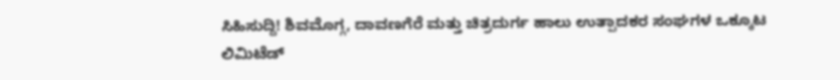ಸಿಹಿಸುದ್ದಿ! ಶಿವಮೊಗ್ಗ, ದಾವಣಗೆರೆ ಮತ್ತು ಚಿತ್ರದುರ್ಗ ಹಾಲು ಉತ್ಪಾದಕರ ಸಂಘಗಳ ಒಕ್ಕೂಟ ಲಿಮಿಟೆಡ್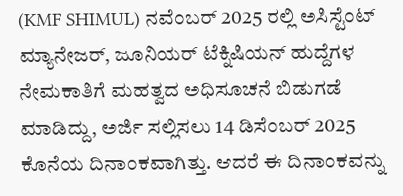(KMF SHIMUL) ನವೆಂಬರ್ 2025 ರಲ್ಲಿ ಅಸಿಸ್ಟೆಂಟ್ ಮ್ಯಾನೇಜರ್, ಜೂನಿಯರ್ ಟೆಕ್ನಿಷಿಯನ್ ಹುದ್ದೆಗಳ ನೇಮಕಾತಿಗೆ ಮಹತ್ವದ ಅಧಿಸೂಚನೆ ಬಿಡುಗಡೆ ಮಾಡಿದ್ದು, ಅರ್ಜಿ ಸಲ್ಲಿಸಲು 14 ಡಿಸೆಂಬರ್ 2025 ಕೊನೆಯ ದಿನಾಂಕವಾಗಿತ್ತು. ಆದರೆ ಈ ದಿನಾಂಕವನ್ನು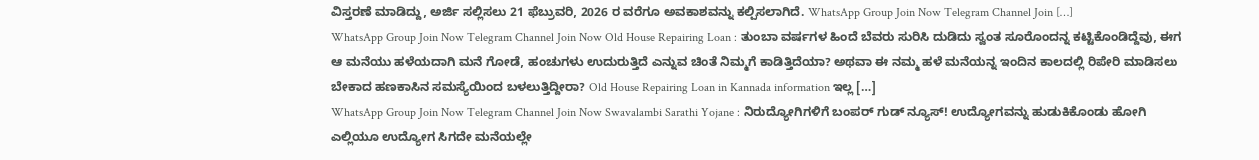ವಿಸ್ತರಣೆ ಮಾಡಿದ್ದು, ಅರ್ಜಿ ಸಲ್ಲಿಸಲು 21 ಫೆಬ್ರುವರಿ, 2026 ರ ವರೆಗೂ ಅವಕಾಶವನ್ನು ಕಲ್ಪಿಸಲಾಗಿದೆ. WhatsApp Group Join Now Telegram Channel Join […]
WhatsApp Group Join Now Telegram Channel Join Now Old House Repairing Loan : ತುಂಬಾ ವರ್ಷಗಳ ಹಿಂದೆ ಬೆವರು ಸುರಿಸಿ ದುಡಿದು ಸ್ವಂತ ಸೂರೊಂದನ್ನ ಕಟ್ಟಿಕೊಂಡಿದ್ದೆವು, ಈಗ ಆ ಮನೆಯು ಹಳೆಯದಾಗಿ ಮನೆ ಗೋಡೆ, ಹಂಚುಗಳು ಉದುರುತ್ತಿದೆ ಎನ್ನುವ ಚಿಂತೆ ನಿಮ್ಮಗೆ ಕಾಡಿತ್ತಿದೆಯಾ? ಅಥವಾ ಈ ನಮ್ಮ ಹಳೆ ಮನೆಯನ್ನ ಇಂದಿನ ಕಾಲದಲ್ಲಿ ರಿಪೇರಿ ಮಾಡಿಸಲು ಬೇಕಾದ ಹಣಕಾಸಿನ ಸಮಸ್ಯೆಯಿಂದ ಬಳಲುತ್ತಿದ್ದೀರಾ? Old House Repairing Loan in Kannada information ಇಲ್ಲ […]
WhatsApp Group Join Now Telegram Channel Join Now Swavalambi Sarathi Yojane : ನಿರುದ್ಯೋಗಿಗಳಿಗೆ ಬಂಪರ್ ಗುಡ್ ನ್ಯೂಸ್! ಉದ್ಯೋಗವನ್ನು ಹುಡುಕಿಕೊಂಡು ಹೋಗಿ ಎಲ್ಲಿಯೂ ಉದ್ಯೋಗ ಸಿಗದೇ ಮನೆಯಲ್ಲೇ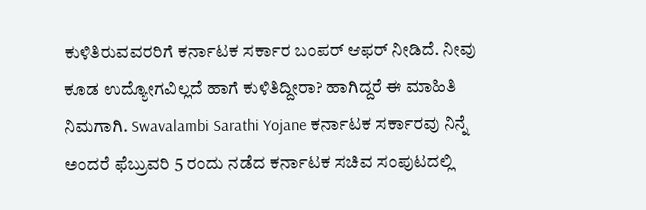ಕುಳಿತಿರುವವರರಿಗೆ ಕರ್ನಾಟಕ ಸರ್ಕಾರ ಬಂಪರ್ ಆಫರ್ ನೀಡಿದೆ. ನೀವು ಕೂಡ ಉದ್ಯೋಗವಿಲ್ಲದೆ ಹಾಗೆ ಕುಳಿತಿದ್ದೀರಾ? ಹಾಗಿದ್ದರೆ ಈ ಮಾಹಿತಿ ನಿಮಗಾಗಿ. Swavalambi Sarathi Yojane ಕರ್ನಾಟಕ ಸರ್ಕಾರವು ನಿನ್ನೆ ಅಂದರೆ ಫೆಬ್ರುವರಿ 5 ರಂದು ನಡೆದ ಕರ್ನಾಟಕ ಸಚಿವ ಸಂಪುಟದಲ್ಲಿ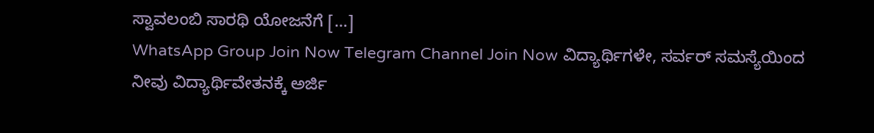ಸ್ವಾವಲಂಬಿ ಸಾರಥಿ ಯೋಜನೆಗೆ […]
WhatsApp Group Join Now Telegram Channel Join Now ವಿದ್ಯಾರ್ಥಿಗಳೇ, ಸರ್ವರ್ ಸಮಸ್ಯೆಯಿಂದ ನೀವು ವಿದ್ಯಾರ್ಥಿವೇತನಕ್ಕೆ ಅರ್ಜಿ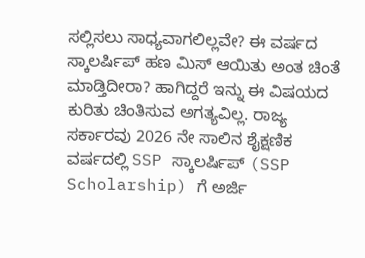ಸಲ್ಲಿಸಲು ಸಾಧ್ಯವಾಗಲಿಲ್ಲವೇ? ಈ ವರ್ಷದ ಸ್ಕಾಲರ್ಷಿಪ್ ಹಣ ಮಿಸ್ ಆಯಿತು ಅಂತ ಚಿಂತೆ ಮಾಡ್ತಿದೀರಾ? ಹಾಗಿದ್ದರೆ ಇನ್ನು ಈ ವಿಷಯದ ಕುರಿತು ಚಿಂತಿಸುವ ಅಗತ್ಯವಿಲ್ಲ. ರಾಜ್ಯ ಸರ್ಕಾರವು 2026 ನೇ ಸಾಲಿನ ಶೈಕ್ಷಣಿಕ ವರ್ಷದಲ್ಲಿ SSP ಸ್ಕಾಲರ್ಷಿಪ್ (SSP Scholarship) ಗೆ ಅರ್ಜಿ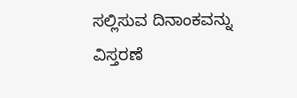ಸಲ್ಲಿಸುವ ದಿನಾಂಕವನ್ನು ವಿಸ್ತರಣೆ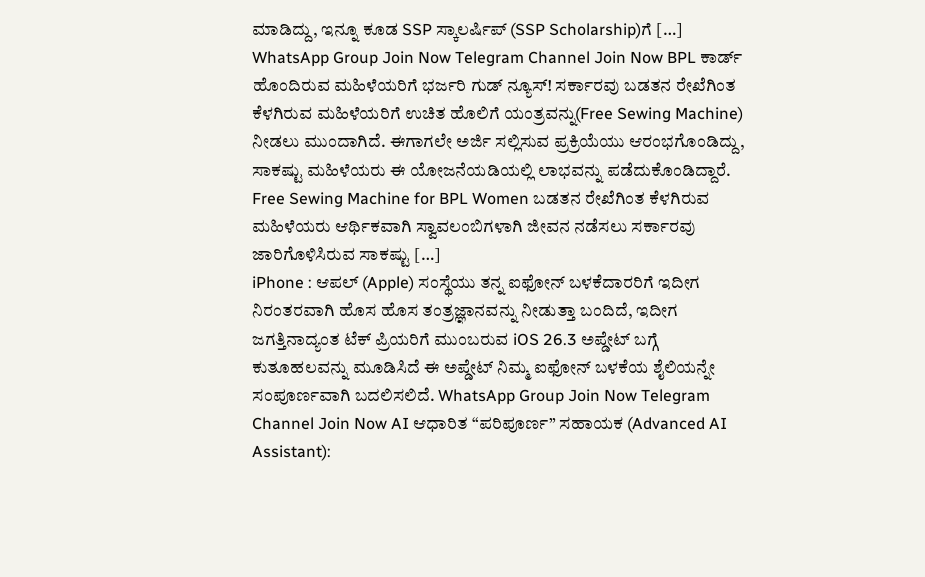ಮಾಡಿದ್ದು, ಇನ್ನೂ ಕೂಡ SSP ಸ್ಕಾಲರ್ಷಿಪ್ (SSP Scholarship)ಗೆ […]
WhatsApp Group Join Now Telegram Channel Join Now BPL ಕಾರ್ಡ್ ಹೊಂದಿರುವ ಮಹಿಳೆಯರಿಗೆ ಭರ್ಜರಿ ಗುಡ್ ನ್ಯೂಸ್! ಸರ್ಕಾರವು ಬಡತನ ರೇಖೆಗಿಂತ ಕೆಳಗಿರುವ ಮಹಿಳೆಯರಿಗೆ ಉಚಿತ ಹೊಲಿಗೆ ಯಂತ್ರವನ್ನು(Free Sewing Machine) ನೀಡಲು ಮುಂದಾಗಿದೆ. ಈಗಾಗಲೇ ಅರ್ಜಿ ಸಲ್ಲಿಸುವ ಪ್ರಕ್ರಿಯೆಯು ಆರಂಭಗೊಂಡಿದ್ದು, ಸಾಕಷ್ಟು ಮಹಿಳೆಯರು ಈ ಯೋಜನೆಯಡಿಯಲ್ಲಿ ಲಾಭವನ್ನು ಪಡೆದುಕೊಂಡಿದ್ದಾರೆ. Free Sewing Machine for BPL Women ಬಡತನ ರೇಖೆಗಿಂತ ಕೆಳಗಿರುವ ಮಹಿಳೆಯರು ಆರ್ಥಿಕವಾಗಿ ಸ್ವಾವಲಂಬಿಗಳಾಗಿ ಜೀವನ ನಡೆಸಲು ಸರ್ಕಾರವು ಜಾರಿಗೊಳಿಸಿರುವ ಸಾಕಷ್ಟು […]
iPhone : ಆಪಲ್ (Apple) ಸಂಸ್ಥೆಯು ತನ್ನ ಐಫೋನ್ ಬಳಕೆದಾರರಿಗೆ ಇದೀಗ ನಿರಂತರವಾಗಿ ಹೊಸ ಹೊಸ ತಂತ್ರಜ್ಞಾನವನ್ನು ನೀಡುತ್ತಾ ಬಂದಿದೆ, ಇದೀಗ ಜಗತ್ತಿನಾದ್ಯಂತ ಟೆಕ್ ಪ್ರಿಯರಿಗೆ ಮುಂಬರುವ iOS 26.3 ಅಪ್ಡೇಟ್ ಬಗ್ಗೆ ಕುತೂಹಲವನ್ನು ಮೂಡಿಸಿದೆ ಈ ಅಪ್ಡೇಟ್ ನಿಮ್ಮ ಐಫೋನ್ ಬಳಕೆಯ ಶೈಲಿಯನ್ನೇ ಸಂಪೂರ್ಣವಾಗಿ ಬದಲಿಸಲಿದೆ. WhatsApp Group Join Now Telegram Channel Join Now AI ಆಧಾರಿತ “ಪರಿಪೂರ್ಣ” ಸಹಾಯಕ (Advanced AI Assistant):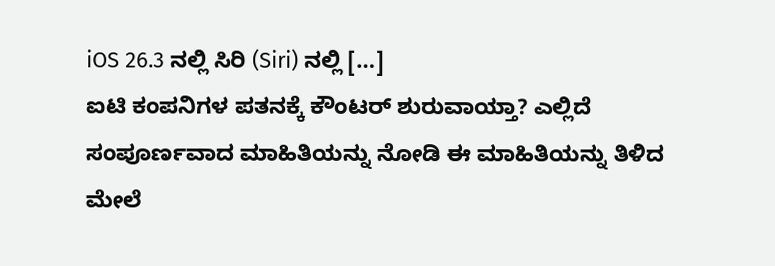iOS 26.3 ನಲ್ಲಿ ಸಿರಿ (Siri) ನಲ್ಲಿ […]
ಐಟಿ ಕಂಪನಿಗಳ ಪತನಕ್ಕೆ ಕೌಂಟರ್ ಶುರುವಾಯ್ತಾ? ಎಲ್ಲಿದೆ ಸಂಪೂರ್ಣವಾದ ಮಾಹಿತಿಯನ್ನು ನೋಡಿ ಈ ಮಾಹಿತಿಯನ್ನು ತಿಳಿದ ಮೇಲೆ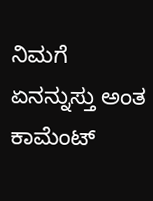ನಿಮಗೆ ಏನನ್ನುಸ್ತು ಅಂತ ಕಾಮೆಂಟ್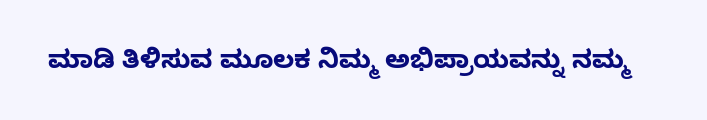ಮಾಡಿ ತಿಳಿಸುವ ಮೂಲಕ ನಿಮ್ಮ ಅಭಿಪ್ರಾಯವನ್ನು ನಮ್ಮ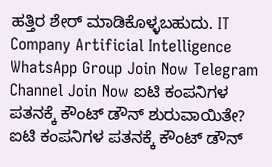ಹತ್ತಿರ ಶೇರ್ ಮಾಡಿಕೊಳ್ಳಬಹುದು. IT Company Artificial Intelligence WhatsApp Group Join Now Telegram Channel Join Now ಐಟಿ ಕಂಪನಿಗಳ ಪತನಕ್ಕೆ ಕೌಂಟ್ ಡೌನ್ ಶುರುವಾಯಿತೇ? ಐಟಿ ಕಂಪನಿಗಳ ಪತನಕ್ಕೆ ಕೌಂಟ್ ಡೌನ್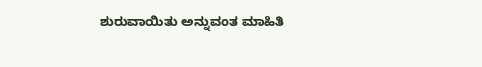ಶುರುವಾಯಿತು ಅನ್ನುವಂತ ಮಾಹಿತಿ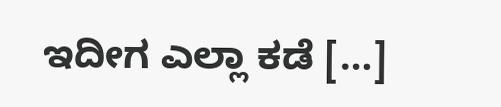ಇದೀಗ ಎಲ್ಲಾ ಕಡೆ […]